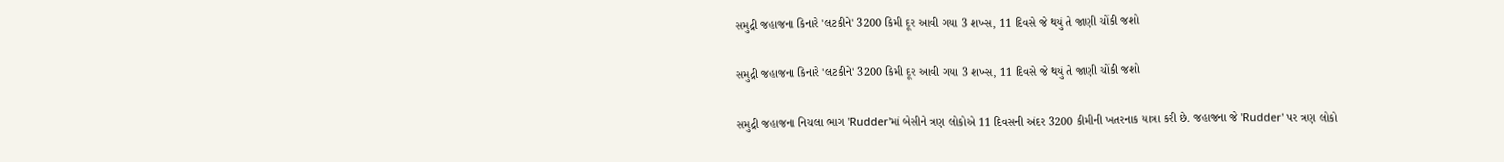સમુદ્રી જહાજના કિનારે 'લટકીને' 3200 કિમી દૂર આવી ગયા 3 શખ્સ, 11 દિવસે જે થયું તે જાણી ચોંકી જશો

સમુદ્રી જહાજના કિનારે 'લટકીને' 3200 કિમી દૂર આવી ગયા 3 શખ્સ, 11 દિવસે જે થયું તે જાણી ચોંકી જશો

સમુદ્રી જહાજના નિચલા ભાગ 'Rudder'માં બેસીને ત્રણ લોકોએ 11 દિવસની અંદર 3200 કીમીની ખતરનાક યાત્રા કરી છે. જહાજના જે 'Rudder' પર ત્રણ લોકો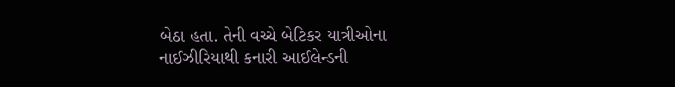બેઠા હતા. તેની વચ્ચે બેટિકર યાત્રીઓના નાઈઝીરિયાથી કનારી આઈલેન્ડની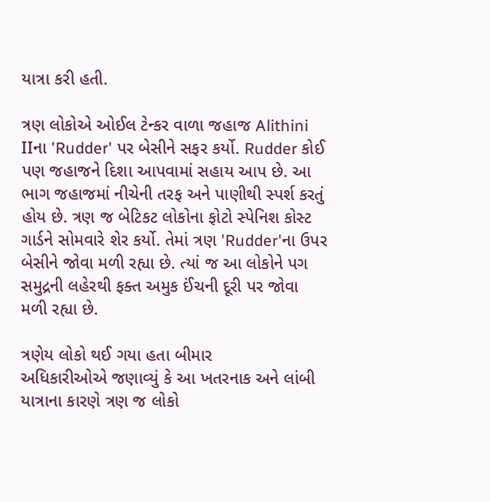યાત્રા કરી હતી.

ત્રણ લોકોએ ઓઈલ ટેન્કર વાળા જહાજ Alithini IIના 'Rudder' પર બેસીને સફર કર્યો. Rudder કોઈ પણ જહાજને દિશા આપવામાં સહાય આપ છે. આ ભાગ જહાજમાં નીચેની તરફ અને પાણીથી સ્પર્શ કરતું હોય છે. ત્રણ જ બેટિકટ લોકોના ફોટો સ્પેનિશ કોસ્ટ ગાર્ડને સોમવારે શેર કર્યો. તેમાં ત્રણ 'Rudder'ના ઉપર બેસીને જોવા મળી રહ્યા છે. ત્યાં જ આ લોકોને પગ સમુદ્રની લહેરથી ફક્ત અમુક ઈંચની દૂરી પર જોવા મળી રહ્યા છે.

ત્રણેય લોકો થઈ ગયા હતા બીમાર
અધિકારીઓએ જણાવ્યું કે આ ખતરનાક અને લાંબી યાત્રાના કારણે ત્રણ જ લોકો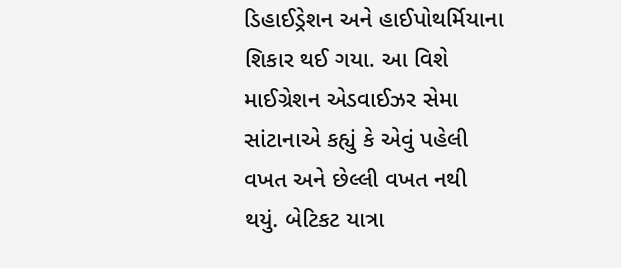ડિહાઈડ્રેશન અને હાઈપોથર્મિયાના શિકાર થઈ ગયા. આ વિશે માઈગ્રેશન એડવાઈઝર સેમા સાંટાનાએ કહ્યું કે એવું પહેલી વખત અને છેલ્લી વખત નથી થયું. બેટિકટ યાત્રા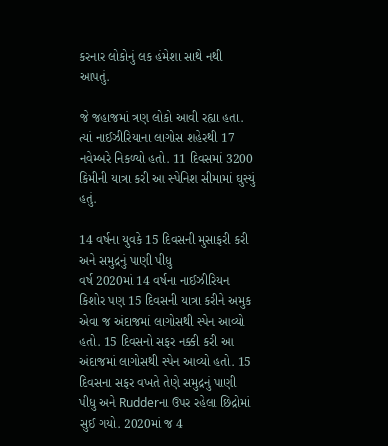કરનાર લોકોનું લક હંમેશા સાથે નથી આપતું.

જે જહાજમાં ત્રણ લોકો આવી રહ્યા હતા. ત્યાં નાઈઝીરિયાના લાગોસ શહેરથી 17 નવેમ્બરે નિકળ્યો હતો. 11 દિવસમાં 3200 કિમીની યાત્રા કરી આ સ્પેનિશ સીમામાં ઘુસ્યું હતું.

14 વર્ષના યુવકે 15 દિવસની મુસાફરી કરી અને સમુદ્રનું પાણી પીધુ
વર્ષ 2020માં 14 વર્ષના નાઈઝીરિયન કિશોર પણ 15 દિવસની યાત્રા કરીને અમુક એવા જ અંદાજમાં લાગોસથી સ્પેન આવ્યો હતો. 15 દિવસનો સફર નક્કી કરી આ અંદાજમાં લાગોસથી સ્પેન આવ્યો હતો. 15 દિવસના સફર વખતે તેણે સમુદ્રનું પાણી પીધુ અને Rudderના ઉપર રહેલા છિદ્રોમાં સુઈ ગયો. 2020માં જ 4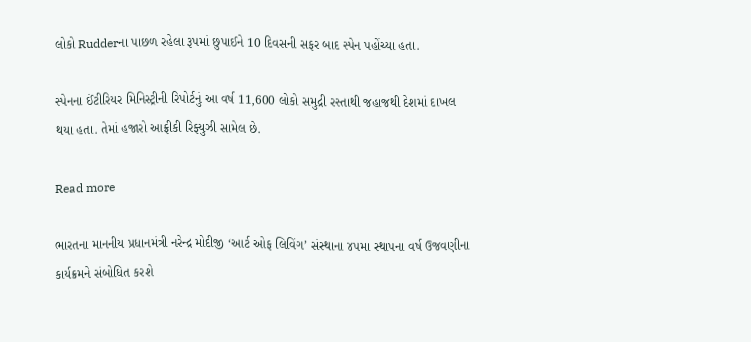લોકો Rudderના પાછળ રહેલા રૂપમાં છુપાઈને 10 દિવસની સફર બાદ સ્પેન પહોંચ્યા હતા.

સ્પેનના ઈંટીરિયર મિનિસ્ટ્રીની રિપોર્ટનું આ વર્ષ 11,600 લોકો સમુદ્રી રસ્તાથી જહાજથી દેશમાં દાખલ થયા હતા. તેમાં હજારો આફ્રીકી રિફ્યુઝી સામેલ છે.

Read more

ભારતના માનનીય પ્રધાનમંત્રી નરેન્દ્ર મોદીજી ‘આર્ટ ઓફ લિવિંગ’ સંસ્થાના ૪૫મા સ્થાપના વર્ષ ઉજવણીના કાર્યક્રમને સંબોધિત કરશે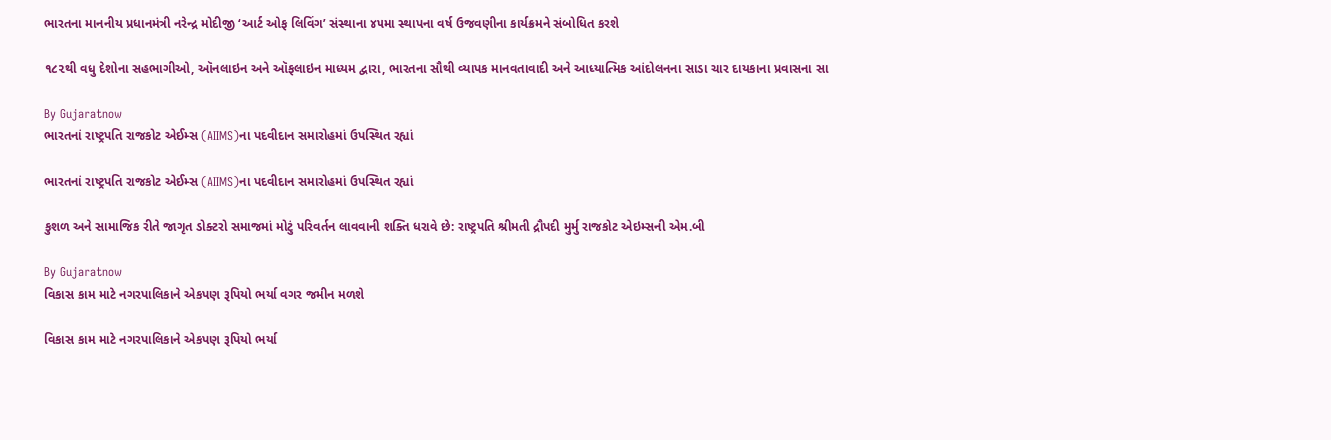ભારતના માનનીય પ્રધાનમંત્રી નરેન્દ્ર મોદીજી ‘આર્ટ ઓફ લિવિંગ’ સંસ્થાના ૪૫મા સ્થાપના વર્ષ ઉજવણીના કાર્યક્રમને સંબોધિત કરશે

૧૮૨થી વધુ દેશોના સહભાગીઓ, ઑનલાઇન અને ઑફલાઇન માધ્યમ દ્વારા, ભારતના સૌથી વ્યાપક માનવતાવાદી અને આધ્યાત્મિક આંદોલનના સાડા ચાર દાયકાના પ્રવાસના સા

By Gujaratnow
ભારતનાં રાષ્ટ્રપતિ રાજકોટ એઈમ્સ (AIIMS)ના પદવીદાન સમારોહમાં ઉપસ્થિત રહ્યાં

ભારતનાં રાષ્ટ્રપતિ રાજકોટ એઈમ્સ (AIIMS)ના પદવીદાન સમારોહમાં ઉપસ્થિત રહ્યાં

કુશળ અને સામાજિક રીતે જાગૃત ડોક્ટરો સમાજમાં મોટું પરિવર્તન લાવવાની શક્તિ ધરાવે છે: રાષ્ટ્રપતિ શ્રીમતી દ્રૌપદી મુર્મુ રાજકોટ એઇમ્સની એમ.બી

By Gujaratnow
વિકાસ કામ માટે નગરપાલિકાને એકપણ રૂપિયો ભર્યા વગર જમીન મળશે

વિકાસ કામ માટે નગરપાલિકાને એકપણ રૂપિયો ભર્યા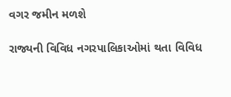વગર જમીન મળશે

રાજ્યની વિવિધ નગરપાલિકાઓમાં થતા વિવિધ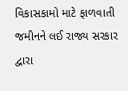વિકાસકામો માટે ફાળવાતી જમીનને લઈ રાજ્ય સરકાર દ્વારા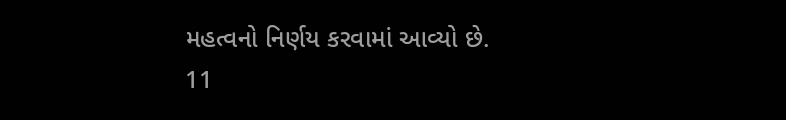મહત્વનો નિર્ણય કરવામાં આવ્યો છે. 11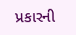પ્રકારની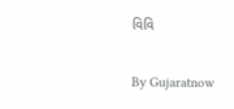વિવિ

By Gujaratnow